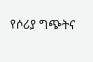የሶሪያ ግጭትና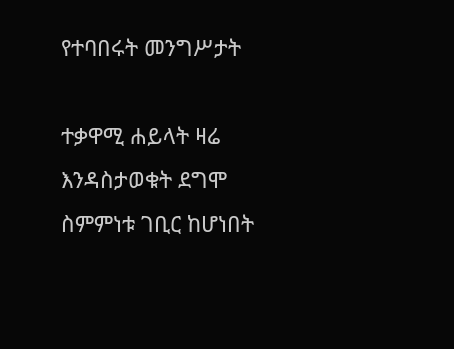የተባበሩት መንግሥታት

ተቃዋሚ ሐይላት ዛሬ እንዳስታወቁት ደግሞ ስምምነቱ ገቢር ከሆነበት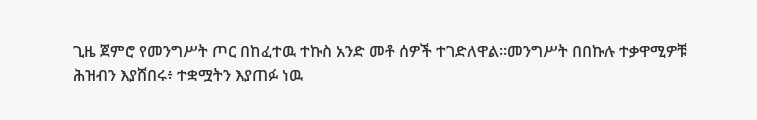ጊዜ ጀምሮ የመንግሥት ጦር በከፈተዉ ተኩስ አንድ መቶ ሰዎች ተገድለዋል።መንግሥት በበኩሉ ተቃዋሚዎቹ ሕዝብን እያሸበሩ፥ ተቋሟትን እያጠፉ ነዉ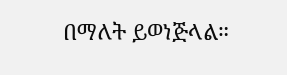በማለት ይወነጅላል።